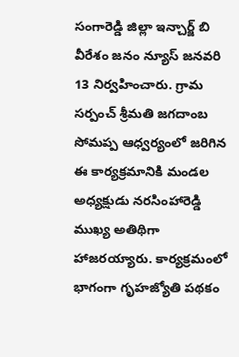సంగారెడ్డి జిల్లా ఇన్చార్జ్ బి వీరేశం జనం న్యూస్ జనవరి 13 నిర్వహించారు. గ్రామ సర్పంచ్ శ్రీమతి జగదాంబ సోమప్ప ఆధ్వర్యంలో జరిగిన ఈ కార్యక్రమానికి మండల అధ్యక్షుడు నరసింహారెడ్డి ముఖ్య అతిథిగా హాజరయ్యారు. కార్యక్రమంలో భాగంగా గృహజ్యోతి పథకం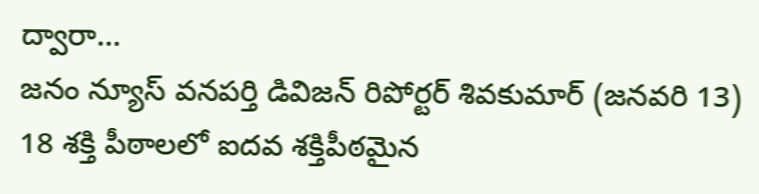ద్వారా…
జనం న్యూస్ వనపర్తి డివిజన్ రిపోర్టర్ శివకుమార్ (జనవరి 13) 18 శక్తి పీఠాలలో ఐదవ శక్తిపీఠమైన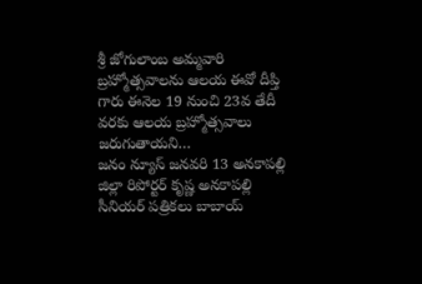శ్రీ జోగులాంబ అమ్మవారి బ్రహ్మోత్సవాలను ఆలయ ఈవో దీప్తి గారు ఈనెల 19 నుంచి 23వ తేదీ వరకు ఆలయ బ్రహ్మోత్సవాలు జరుగుతాయని…
జనం న్యూస్ జనవరి 13 అనకాపల్లి జిల్లా రిపోర్టర్ కృష్ణ అనకాపల్లి సీనియర్ పత్రికలు బాబాయ్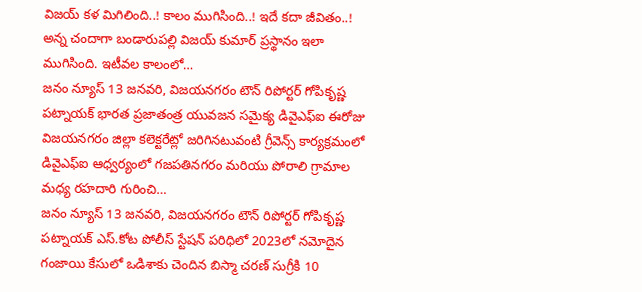విజయ్ కళ మిగిలింది..! కాలం ముగిసింది..! ఇదే కదా జీవితం..! అన్న చందాగా బండారుపల్లి విజయ్ కుమార్ ప్రస్థానం ఇలా ముగిసింది. ఇటీవల కాలంలో…
జనం న్యూస్ 13 జనవరి, విజయనగరం టౌన్ రిపోర్టర్ గోపికృష్ణ పట్నాయక్ భారత ప్రజాతంత్ర యువజన సమైక్య డివైఎఫ్ఐ ఈరోజు విజయనగరం జిల్లా కలెక్టరేట్లో జరిగినటువంటి గ్రీవెన్స్ కార్యక్రమంలో డివైఎఫ్ఐ ఆధ్వర్యంలో గజపతినగరం మరియు పోరాలి గ్రామాల మధ్య రహదారి గురించి…
జనం న్యూస్ 13 జనవరి, విజయనగరం టౌన్ రిపోర్టర్ గోపికృష్ణ పట్నాయక్ ఎస్.కోట పోలీస్ స్టేషన్ పరిధిలో 2023లో నమోదైన గంజాయి కేసులో ఒడిశాకు చెందిన బిస్మా చరణ్ సుగ్రీకి 10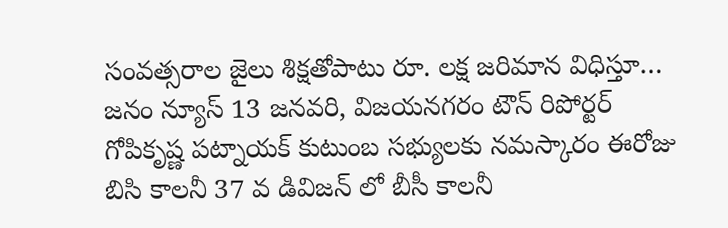సంవత్సరాల జైలు శిక్షతోపాటు రూ. లక్ష జరిమాన విధిస్తూ…
జనం న్యూస్ 13 జనవరి, విజయనగరం టౌన్ రిపోర్టర్ గోపికృష్ణ పట్నాయక్ కుటుంబ సభ్యులకు నమస్కారం ఈరోజు బిసి కాలనీ 37 వ డివిజన్ లో బీసీ కాలనీ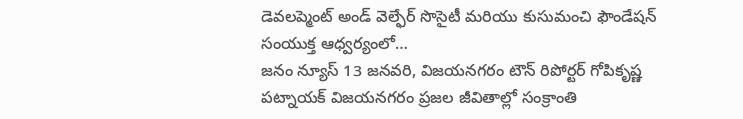డెవలప్మెంట్ అండ్ వెల్ఫేర్ సొసైటీ మరియు కుసుమంచి ఫౌండేషన్ సంయుక్త ఆధ్వర్యంలో…
జనం న్యూస్ 13 జనవరి, విజయనగరం టౌన్ రిపోర్టర్ గోపికృష్ణ పట్నాయక్ విజయనగరం ప్రజల జీవితాల్లో సంక్రాంతి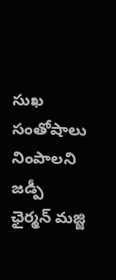సుఖ సంతోషాలు నింపాలని జడ్పీ ఛైర్మన్ మజ్జి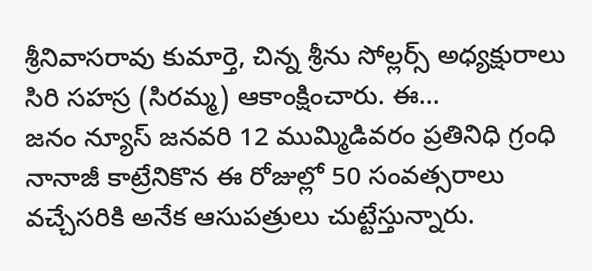శ్రీనివాసరావు కుమార్తె, చిన్న శ్రీను సోల్లర్స్ అధ్యక్షురాలు సిరి సహస్ర (సిరమ్మ) ఆకాంక్షించారు. ఈ…
జనం న్యూస్ జనవరి 12 ముమ్మిడివరం ప్రతినిధి గ్రంధి నానాజీ కాట్రేనికొన ఈ రోజుల్లో 50 సంవత్సరాలు వచ్చేసరికి అనేక ఆసుపత్రులు చుట్టేస్తున్నారు.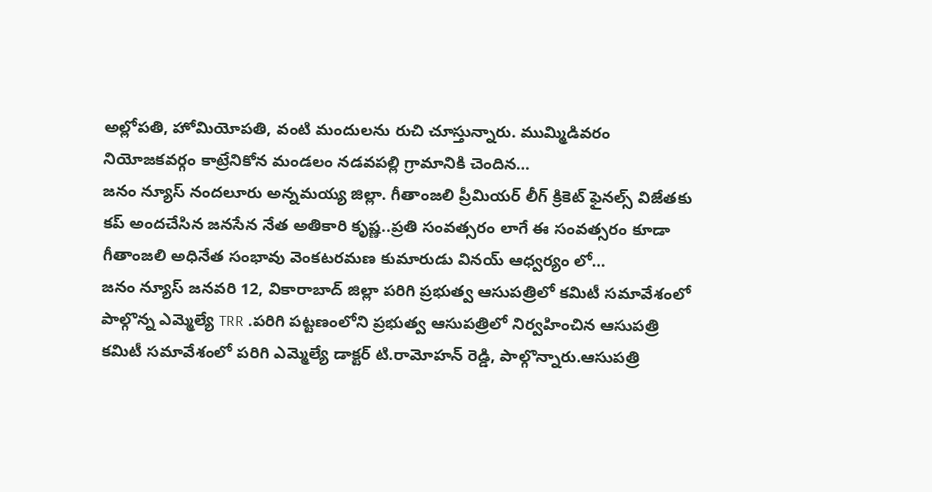అల్లోపతి, హోమియోపతి, వంటి మందులను రుచి చూస్తున్నారు. ముమ్మిడివరం నియోజకవర్గం కాట్రేనికోన మండలం నడవపల్లి గ్రామానికి చెందిన…
జనం న్యూస్ నందలూరు అన్నమయ్య జిల్లా. గీతాంజలి ప్రీమియర్ లీగ్ క్రికెట్ ఫైనల్స్ విజేతకు కప్ అందచేసిన జనసేన నేత అతికారి కృష్ణ..ప్రతి సంవత్సరం లాగే ఈ సంవత్సరం కూడా గీతాంజలి అధినేత సంభావు వెంకటరమణ కుమారుడు వినయ్ ఆధ్వర్యం లో…
జనం న్యూస్ జనవరి 12, వికారాబాద్ జిల్లా పరిగి ప్రభుత్వ ఆసుపత్రిలో కమిటీ సమావేశంలో పాల్గొన్న ఎమ్మెల్యే TRR .పరిగి పట్టణంలోని ప్రభుత్వ ఆసుపత్రిలో నిర్వహించిన ఆసుపత్రి కమిటీ సమావేశంలో పరిగి ఎమ్మెల్యే డాక్టర్ టి.రామోహన్ రెడ్డి, పాల్గొన్నారు.ఆసుపత్రి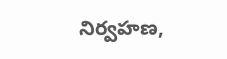నిర్వహణ,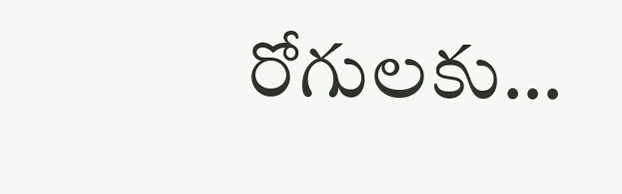రోగులకు…